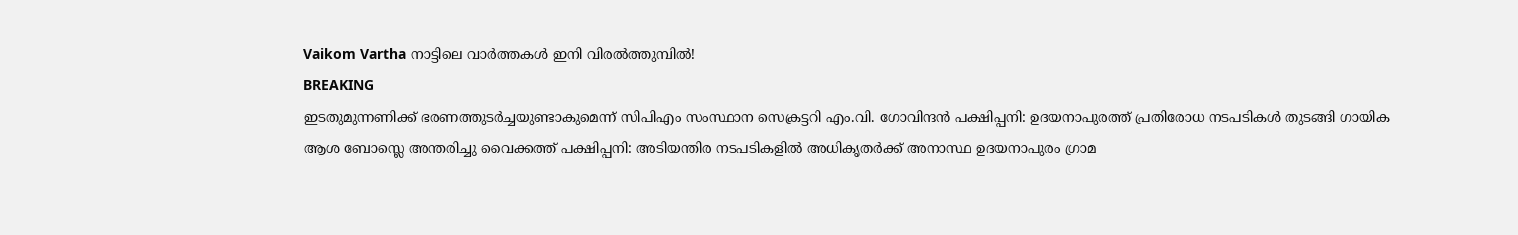Vaikom Vartha നാട്ടിലെ വാർത്തകൾ ഇനി വിരൽത്തുമ്പിൽ!
BREAKING
ഇടതുമുന്നണിക്ക് ഭരണത്തുടർച്ചയുണ്ടാകുമെന്ന് സിപിഎം സംസ്ഥാന സെക്രട്ടറി എം.വി. ഗോവിന്ദൻ പക്ഷിപ്പനി: ഉദയനാപുരത്ത് പ്രതിരോധ നടപടികൾ തുടങ്ങി ഗായിക ആശ ബോസ്ലെ അന്തരിച്ചു വൈക്കത്ത് പക്ഷിപ്പനി: അടിയന്തിര നടപടികളിൽ അധികൃതർക്ക് അനാസ്ഥ ഉദയനാപുരം ഗ്രാമ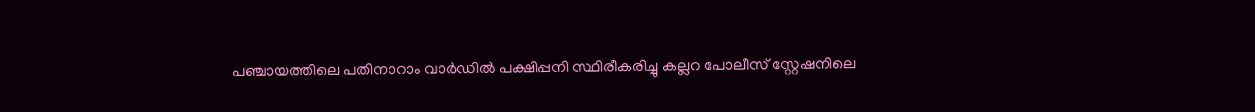പഞ്ചായത്തിലെ പതിനാറാം വാർഡിൽ പക്ഷിപ്പനി സ്ഥിരീകരിച്ചു കല്ലറ പോലീസ് സ്റ്റേഷനിലെ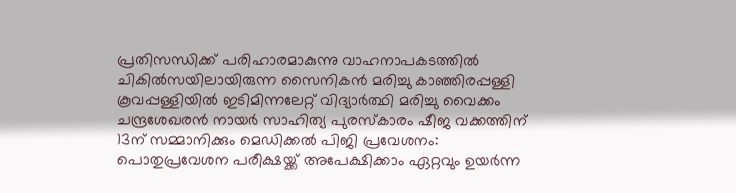പ്രതിസന്ധിക്ക് പരിഹാരമാകുന്നു വാഹനാപകടത്തിൽ ചികിൽസയിലായിരുന്ന സൈനികൻ മരിച്ചു കാഞ്ഞിരപ്പള്ളി കൂവപ്പള്ളിയിൽ ഇടിമിന്നലേറ്റ് വിദ്യാർത്ഥി മരിച്ചു വൈക്കം ചന്ദ്രശേഖരൻ നായർ സാഹിത്യ പുരസ്കാരം ഷീജ വക്കത്തിന് 13ന് സമ്മാനിക്കും മെഡിക്കൽ പിജി പ്രവേശനം: പൊതുപ്രവേശന പരീക്ഷയ്ക്ക് അപേക്ഷിക്കാം ഏറ്റവും ഉയർന്ന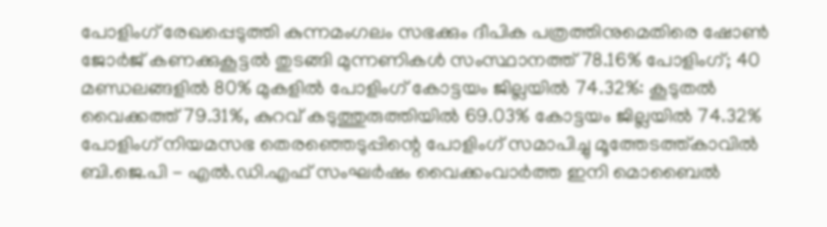പോളിംഗ് രേഖപ്പെടുത്തി കുന്നമംഗലം സഭക്കും ദീപിക പത്രത്തിനുമെതിരെ ഷോൺ ജോർജ് കണക്കുകൂട്ടൽ തുടങ്ങി മുന്നണികൾ സംസ്ഥാനത്ത് 78.16% പോളിംഗ്; 40 മണ്ഡലങ്ങളിൽ 80% മുകളിൽ പോളിംഗ് കോട്ടയം ജില്ലയിൽ 74.32%: കൂടുതൽ വൈക്കത്ത് 79.31%, കുറവ് കടുത്തുരുത്തിയിൽ 69.03% കോട്ടയം ജില്ലയിൽ 74.32% പോളിംഗ് നിയമസഭ തെരഞ്ഞെടുപ്പിന്റെ പോളിംഗ് സമാപിച്ചു മൂത്തേടത്ത്കാവിൽ ബി.ജെ.പി - എൽ.ഡി.എഫ് സംഘർഷം വൈക്കംവാർത്ത ഇനി മൊബൈൽ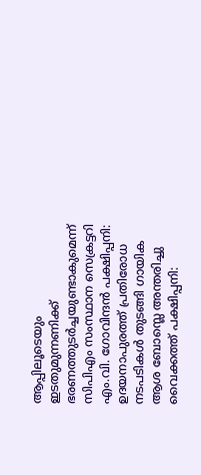ആപ്പിലൂടെയും ഇടതുമുന്നണിക്ക് ഭരണത്തുടർച്ചയുണ്ടാകുമെന്ന് സിപിഎം സംസ്ഥാന സെക്രട്ടറി എം.വി. ഗോവിന്ദൻ പക്ഷിപ്പനി: ഉദയനാപുരത്ത് പ്രതിരോധ നടപടികൾ തുടങ്ങി ഗായിക ആശ ബോസ്ലെ അന്തരിച്ചു വൈക്കത്ത് പക്ഷിപ്പനി: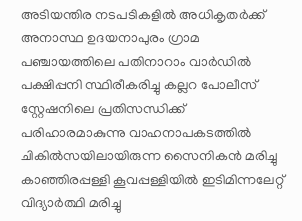അടിയന്തിര നടപടികളിൽ അധികൃതർക്ക് അനാസ്ഥ ഉദയനാപുരം ഗ്രാമ പഞ്ചായത്തിലെ പതിനാറാം വാർഡിൽ പക്ഷിപ്പനി സ്ഥിരീകരിച്ചു കല്ലറ പോലീസ് സ്റ്റേഷനിലെ പ്രതിസന്ധിക്ക് പരിഹാരമാകുന്നു വാഹനാപകടത്തിൽ ചികിൽസയിലായിരുന്ന സൈനികൻ മരിച്ചു കാഞ്ഞിരപ്പള്ളി കൂവപ്പള്ളിയിൽ ഇടിമിന്നലേറ്റ് വിദ്യാർത്ഥി മരിച്ചു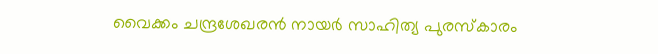വൈക്കം ചന്ദ്രശേഖരൻ നായർ സാഹിത്യ പുരസ്കാരം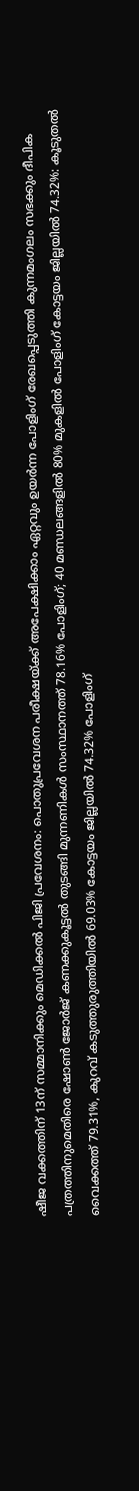ഷീജ വക്കത്തിന് 13ന് സമ്മാനിക്കും മെഡിക്കൽ പിജി പ്രവേശനം: പൊതുപ്രവേശന പരീക്ഷയ്ക്ക് അപേക്ഷിക്കാം ഏറ്റവും ഉയർന്ന പോളിംഗ് രേഖപ്പെടുത്തി കുന്നമംഗലം സഭക്കും ദീപിക പത്രത്തിനുമെതിരെ ഷോൺ ജോർജ് കണക്കുകൂട്ടൽ തുടങ്ങി മുന്നണികൾ സംസ്ഥാനത്ത് 78.16% പോളിംഗ്; 40 മണ്ഡലങ്ങളിൽ 80% മുകളിൽ പോളിംഗ് കോട്ടയം ജില്ലയിൽ 74.32%: കൂടുതൽ വൈക്കത്ത് 79.31%, കുറവ് കടുത്തുരുത്തിയിൽ 69.03% കോട്ടയം ജില്ലയിൽ 74.32% പോളിംഗ്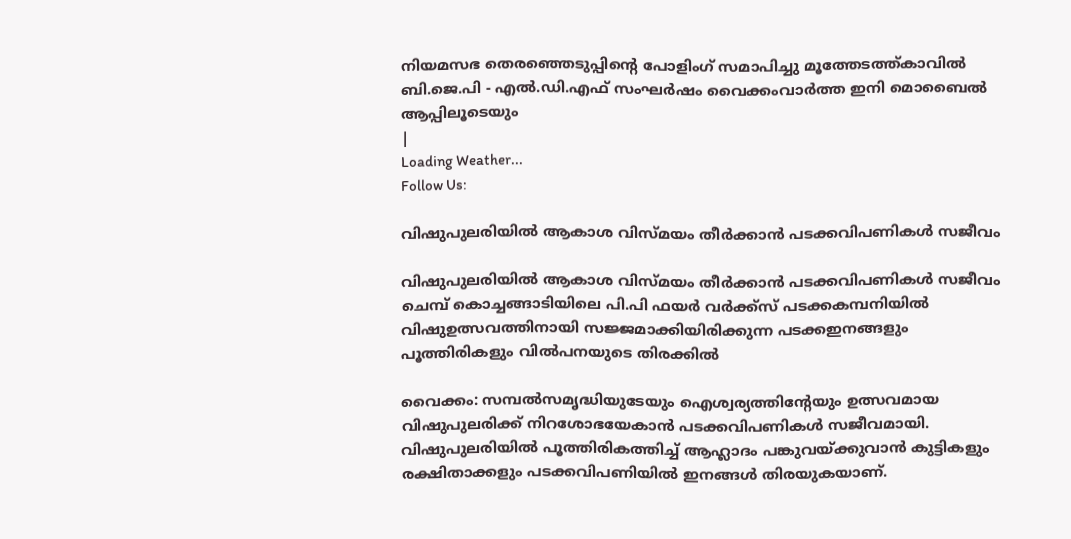നിയമസഭ തെരഞ്ഞെടുപ്പിന്റെ പോളിംഗ് സമാപിച്ചു മൂത്തേടത്ത്കാവിൽ ബി.ജെ.പി - എൽ.ഡി.എഫ് സംഘർഷം വൈക്കംവാർത്ത ഇനി മൊബൈൽ ആപ്പിലൂടെയും
|
Loading Weather...
Follow Us:

വിഷുപുലരിയില്‍ ആകാശ വിസ്മയം തീര്‍ക്കാന്‍ പടക്കവിപണികള്‍ സജീവം

വിഷുപുലരിയില്‍ ആകാശ വിസ്മയം തീര്‍ക്കാന്‍ പടക്കവിപണികള്‍ സജീവം
ചെമ്പ് കൊച്ചങ്ങാടിയിലെ പി.പി ഫയര്‍ വര്‍ക്ക്‌സ് പടക്കകമ്പനിയില്‍ വിഷുഉത്സവത്തിനായി സജ്ജമാക്കിയിരിക്കുന്ന പടക്കഇനങ്ങളും പൂത്തിരികളും വില്‍പനയുടെ തിരക്കില്‍

വൈക്കം: സമ്പല്‍സമൃദ്ധിയുടേയും ഐശ്വര്യത്തിന്റേയും ഉത്സവമായ വിഷുപുലരിക്ക് നിറശോഭയേകാന്‍ പടക്കവിപണികള്‍ സജീവമായി.
വിഷുപുലരിയില്‍ പൂത്തിരികത്തിച്ച് ആഹ്ലാദം പങ്കുവയ്ക്കുവാന്‍ കുട്ടികളും രക്ഷിതാക്കളും പടക്കവിപണിയില്‍ ഇനങ്ങള്‍ തിരയുകയാണ്.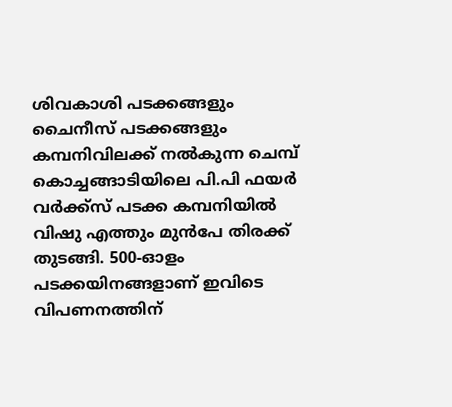ശിവകാശി പടക്കങ്ങളും ചൈനീസ് പടക്കങ്ങളും കമ്പനിവിലക്ക് നല്‍കുന്ന ചെമ്പ് കൊച്ചങ്ങാടിയിലെ പി.പി ഫയര്‍ വര്‍ക്ക്‌സ് പടക്ക കമ്പനിയില്‍ വിഷു എത്തും മുന്‍പേ തിരക്ക് തുടങ്ങി. 500-ഓളം പടക്കയിനങ്ങളാണ് ഇവിടെ വിപണനത്തിന്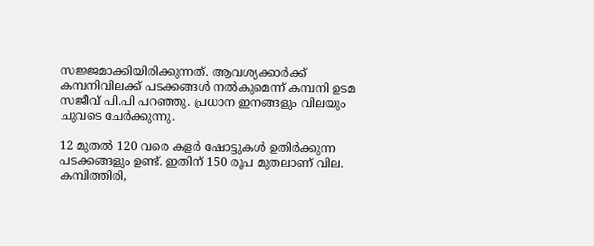സജ്ജമാക്കിയിരിക്കുന്നത്. ആവശ്യക്കാര്‍ക്ക് കമ്പനിവിലക്ക് പടക്കങ്ങള്‍ നല്‍കുമെന്ന് കമ്പനി ഉടമ സജീവ് പി.പി പറഞ്ഞു. പ്രധാന ഇനങ്ങളും വിലയും ചുവടെ ചേര്‍ക്കുന്നു.

12 മുതല്‍ 120 വരെ കളര്‍ ഷോട്ടുകള്‍ ഉതിര്‍ക്കുന്ന പടക്കങ്ങളും ഉണ്ട്. ഇതിന് 150 രൂപ മുതലാണ് വില. കമ്പിത്തിരി,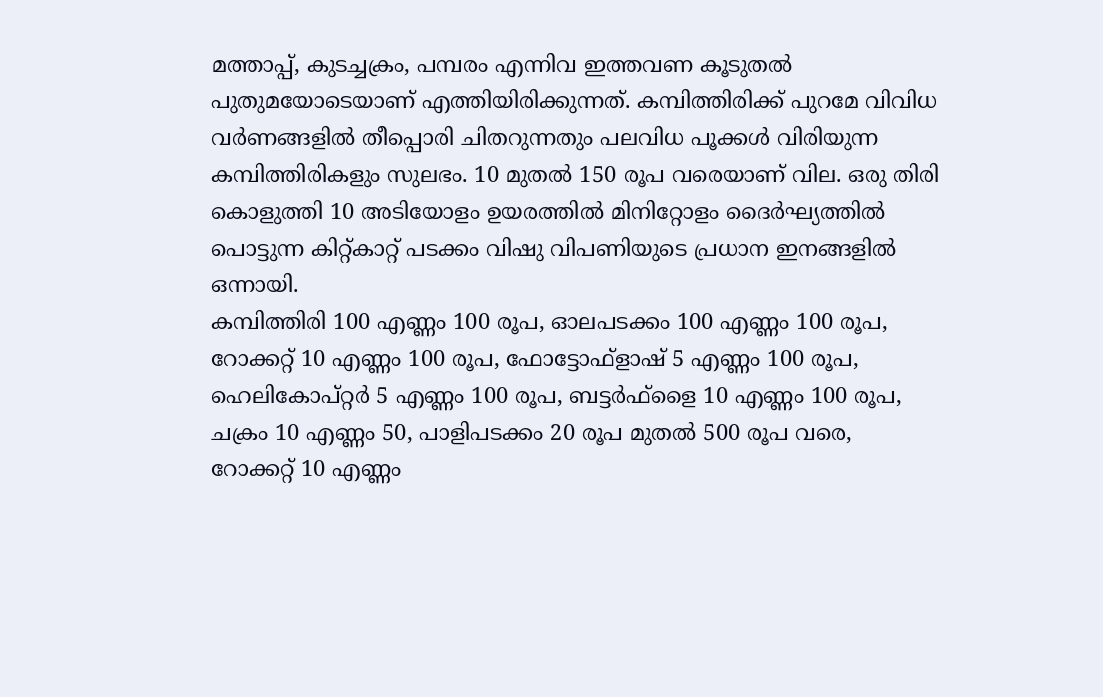മത്താപ്പ്, കുടച്ചക്രം, പമ്പരം എന്നിവ ഇത്തവണ കൂടുതല്‍ പുതുമയോടെയാണ് എത്തിയിരിക്കുന്നത്. കമ്പിത്തിരിക്ക് പുറമേ വിവിധ വര്‍ണങ്ങളില്‍ തീപ്പൊരി ചിതറുന്നതും പലവിധ പൂക്കള്‍ വിരിയുന്ന കമ്പിത്തിരികളും സുലഭം. 10 മുതല്‍ 150 രൂപ വരെയാണ് വില. ഒരു തിരി കൊളുത്തി 10 അടിയോളം ഉയരത്തില്‍ മിനിറ്റോളം ദൈര്‍ഘ്യത്തില്‍ പൊട്ടുന്ന കിറ്റ്കാറ്റ് പടക്കം വിഷു വിപണിയുടെ പ്രധാന ഇനങ്ങളില്‍ ഒന്നായി.
കമ്പിത്തിരി 100 എണ്ണം 100 രൂപ, ഓലപടക്കം 100 എണ്ണം 100 രൂപ, റോക്കറ്റ് 10 എണ്ണം 100 രൂപ, ഫോട്ടോഫ്‌ളാഷ് 5 എണ്ണം 100 രൂപ, ഹെലികോപ്റ്റര്‍ 5 എണ്ണം 100 രൂപ, ബട്ടര്‍ഫ്‌ളൈ 10 എണ്ണം 100 രൂപ, ചക്രം 10 എണ്ണം 50, പാളിപടക്കം 20 രൂപ മുതല്‍ 500 രൂപ വരെ, റോക്കറ്റ് 10 എണ്ണം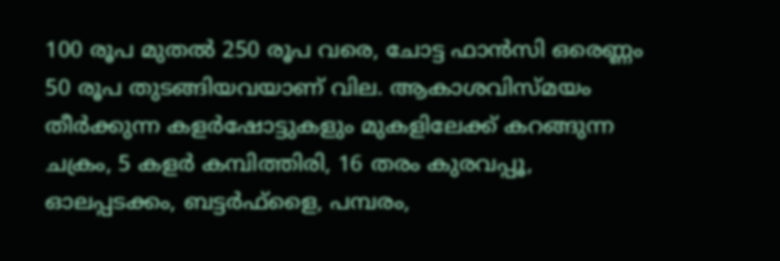100 രൂപ മുതല്‍ 250 രൂപ വരെ, ചോട്ട ഫാന്‍സി ഒരെണ്ണം 50 രൂപ തുടങ്ങിയവയാണ് വില. ആകാശവിസ്മയം തീര്‍ക്കുന്ന കളര്‍ഷോട്ടുകളും മുകളിലേക്ക് കറങ്ങുന്ന ചക്രം, 5 കളര്‍ കമ്പിത്തിരി, 16 തരം കുരവപ്പൂ, ഓലപ്പടക്കം, ബട്ടര്‍ഫ്‌ളൈ, പമ്പരം,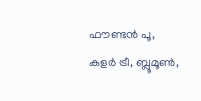ഫൗണ്ടന്‍ പൂ, കളര്‍ ട്രീ, ബ്ലൂമൂണ്‍,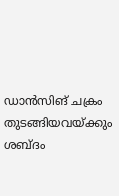ഡാന്‍സിങ് ചക്രം തുടങ്ങിയവയ്ക്കും ശബ്ദം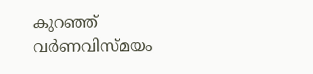കുറഞ്ഞ് വര്‍ണവിസ്മയം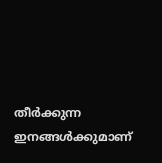തീര്‍ക്കുന്ന ഇനങ്ങള്‍ക്കുമാണ്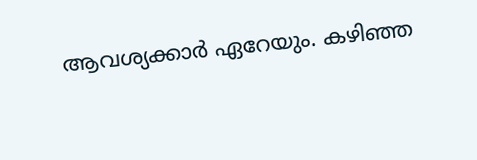ആവശ്യക്കാര്‍ ഏറേയും. കഴിഞ്ഞ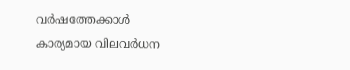വര്‍ഷത്തേക്കാള്‍ കാര്യമായ വിലവര്‍ധന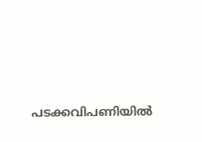പടക്കവിപണിയില്‍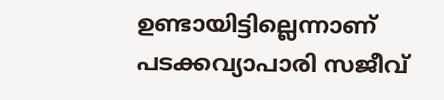ഉണ്ടായിട്ടില്ലെന്നാണ് പടക്കവ്യാപാരി സജീവ്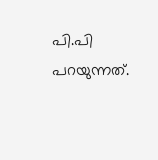പി.പി പറയുന്നത്.